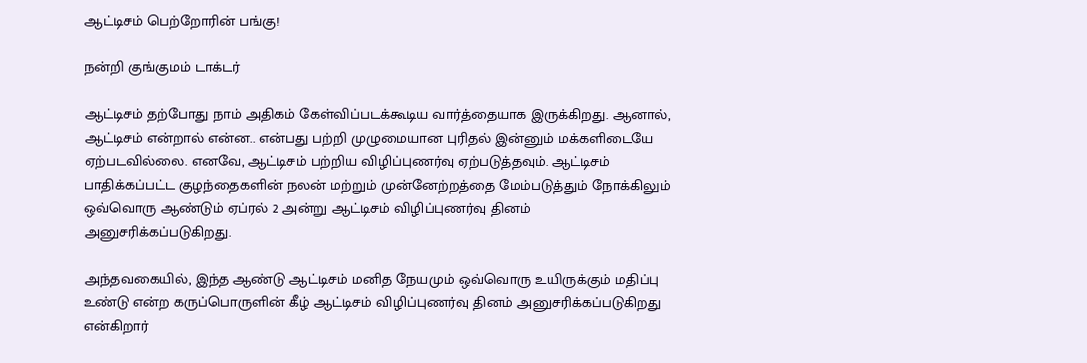ஆட்டிசம் பெற்றோரின் பங்கு!

நன்றி குங்குமம் டாக்டர்

ஆட்டிசம் தற்போது நாம் அதிகம் கேள்விப்படக்கூடிய வார்த்தையாக இருக்கிறது. ஆனால், ஆட்டிசம் என்றால் என்ன.. என்பது பற்றி முழுமையான புரிதல் இன்னும் மக்களிடையே ஏற்படவில்லை. எனவே, ஆட்டிசம் பற்றிய விழிப்புணர்வு ஏற்படுத்தவும். ஆட்டிசம் பாதிக்கப்பட்ட குழந்தைகளின் நலன் மற்றும் முன்னேற்றத்தை மேம்படுத்தும் நோக்கிலும் ஒவ்வொரு ஆண்டும் ஏப்ரல் 2 அன்று ஆட்டிசம் விழிப்புணர்வு தினம் அனுசரிக்கப்படுகிறது.

அந்தவகையில், இந்த ஆண்டு ஆட்டிசம் மனித நேயமும் ஒவ்வொரு உயிருக்கும் மதிப்பு உண்டு என்ற கருப்பொருளின் கீழ் ஆட்டிசம் விழிப்புணர்வு தினம் அனுசரிக்கப்படுகிறது என்கிறார்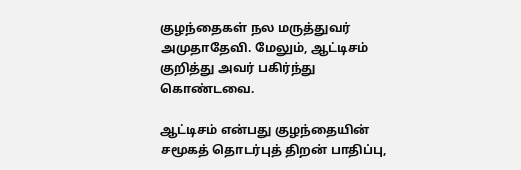குழந்தைகள் நல மருத்துவர் அமுதாதேவி. மேலும், ஆட்டிசம் குறித்து அவர் பகிர்ந்து கொண்டவை.

ஆட்டிசம் என்பது குழந்தையின் சமூகத் தொடர்புத் திறன் பாதிப்பு,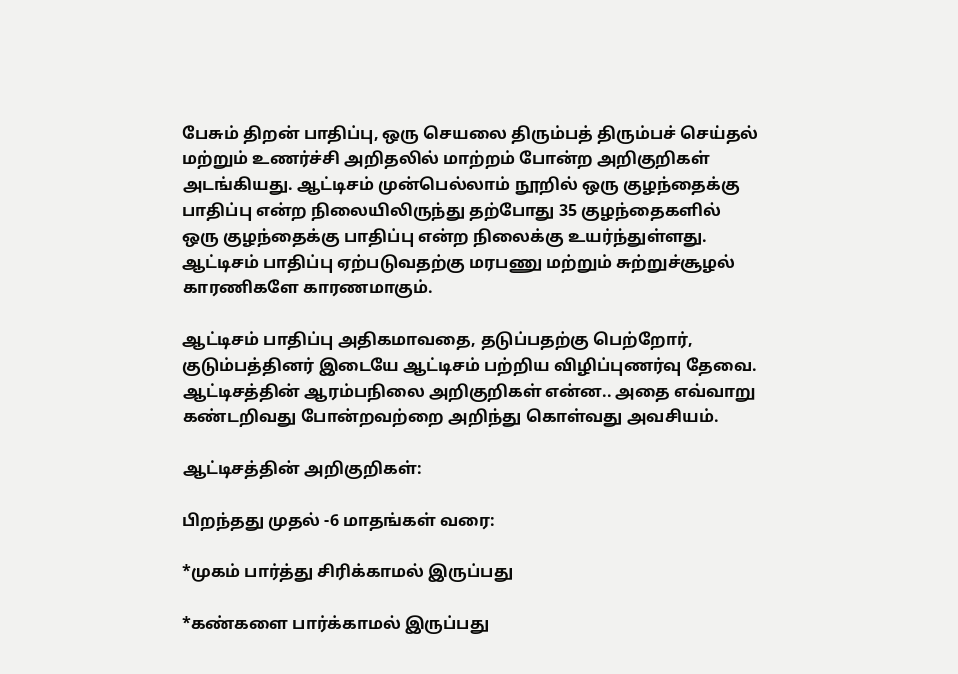பேசும் திறன் பாதிப்பு, ஒரு செயலை திரும்பத் திரும்பச் செய்தல் மற்றும் உணர்ச்சி அறிதலில் மாற்றம் போன்ற அறிகுறிகள் அடங்கியது. ஆட்டிசம் முன்பெல்லாம் நூறில் ஒரு குழந்தைக்கு பாதிப்பு என்ற நிலையிலிருந்து தற்போது 35 குழந்தைகளில் ஒரு குழந்தைக்கு பாதிப்பு என்ற நிலைக்கு உயர்ந்துள்ளது. ஆட்டிசம் பாதிப்பு ஏற்படுவதற்கு மரபணு மற்றும் சுற்றுச்சூழல் காரணிகளே காரணமாகும்.

ஆட்டிசம் பாதிப்பு அதிகமாவதை, தடுப்பதற்கு பெற்றோர், குடும்பத்தினர் இடையே ஆட்டிசம் பற்றிய விழிப்புணர்வு தேவை. ஆட்டிசத்தின் ஆரம்பநிலை அறிகுறிகள் என்ன.. அதை எவ்வாறு கண்டறிவது போன்றவற்றை அறிந்து கொள்வது அவசியம்.

ஆட்டிசத்தின் அறிகுறிகள்:

பிறந்தது முதல் -6 மாதங்கள் வரை:

*முகம் பார்த்து சிரிக்காமல் இருப்பது

*கண்களை பார்க்காமல் இருப்பது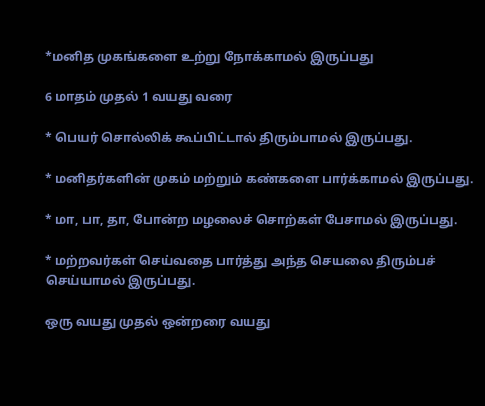*மனித முகங்களை உற்று நோக்காமல் இருப்பது

6 மாதம் முதல் 1 வயது வரை

* பெயர் சொல்லிக் கூப்பிட்டால் திரும்பாமல் இருப்பது.

* மனிதர்களின் முகம் மற்றும் கண்களை பார்க்காமல் இருப்பது.

* மா, பா, தா, போன்ற மழலைச் சொற்கள் பேசாமல் இருப்பது.

* மற்றவர்கள் செய்வதை பார்த்து அந்த செயலை திரும்பச் செய்யாமல் இருப்பது.

ஒரு வயது முதல் ஒன்றரை வயது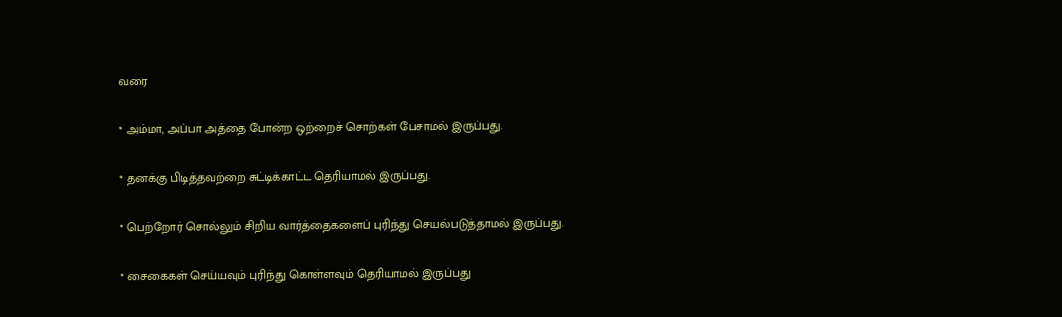வரை

* அம்மா, அப்பா அத்தை போன்ற ஒற்றைச் சொற்கள் பேசாமல் இருப்பது.

* தனக்கு பிடித்தவற்றை சுட்டிக்காட்ட தெரியாமல் இருப்பது.

* பெற்றோர் சொல்லும் சிறிய வார்த்தைகளைப் புரிந்து செயல்படுத்தாமல் இருப்பது.

* சைகைகள் செய்யவும் புரிந்து கொள்ளவும் தெரியாமல் இருப்பது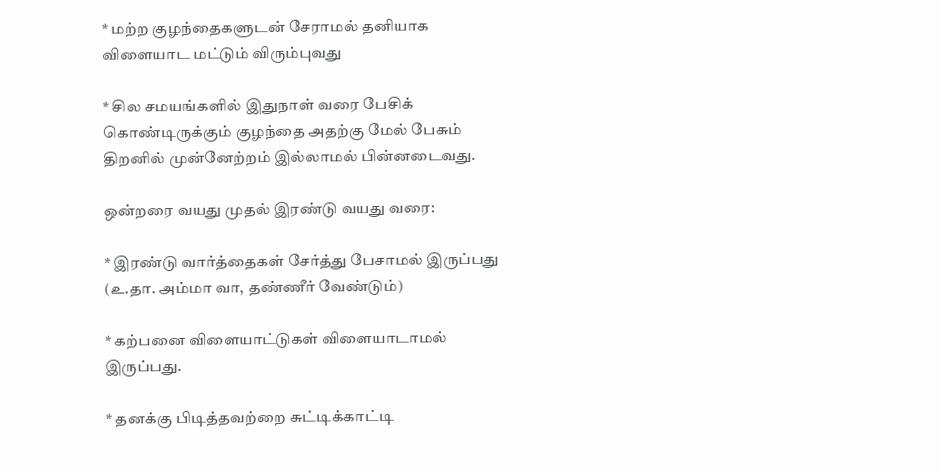* மற்ற குழந்தைகளுடன் சேராமல் தனியாக விளையாட மட்டும் விரும்புவது

* சில சமயங்களில் இதுநாள் வரை பேசிக் கொண்டிருக்கும் குழந்தை அதற்கு மேல் பேசும் திறனில் முன்னேற்றம் இல்லாமல் பின்னடைவது.

ஒன்றரை வயது முதல் இரண்டு வயது வரை:

* இரண்டு வார்த்தைகள் சேர்த்து பேசாமல் இருப்பது (உ.தா. அம்மா வா, தண்ணீர் வேண்டும்)

* கற்பனை விளையாட்டுகள் விளையாடாமல் இருப்பது.

* தனக்கு பிடித்தவற்றை சுட்டிக்காட்டி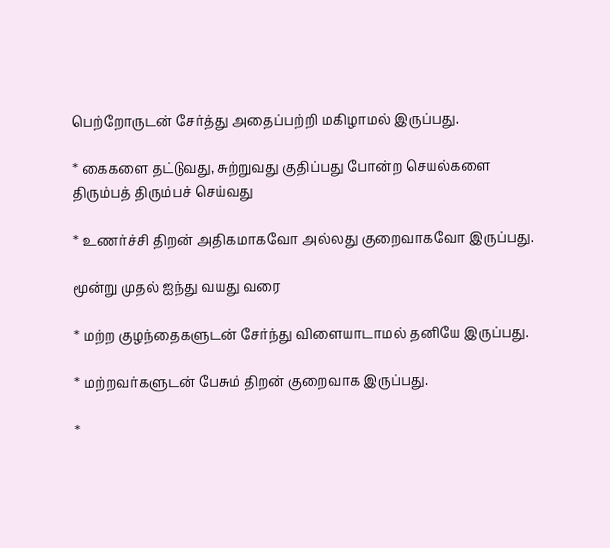பெற்றோருடன் சேர்த்து அதைப்பற்றி மகிழாமல் இருப்பது.

* கைகளை தட்டுவது, சுற்றுவது குதிப்பது போன்ற செயல்களை திரும்பத் திரும்பச் செய்வது

* உணர்ச்சி திறன் அதிகமாகவோ அல்லது குறைவாகவோ இருப்பது.

மூன்று முதல் ஐந்து வயது வரை

* மற்ற குழந்தைகளுடன் சேர்ந்து விளையாடாமல் தனியே இருப்பது.

* மற்றவர்களுடன் பேசும் திறன் குறைவாக இருப்பது.

*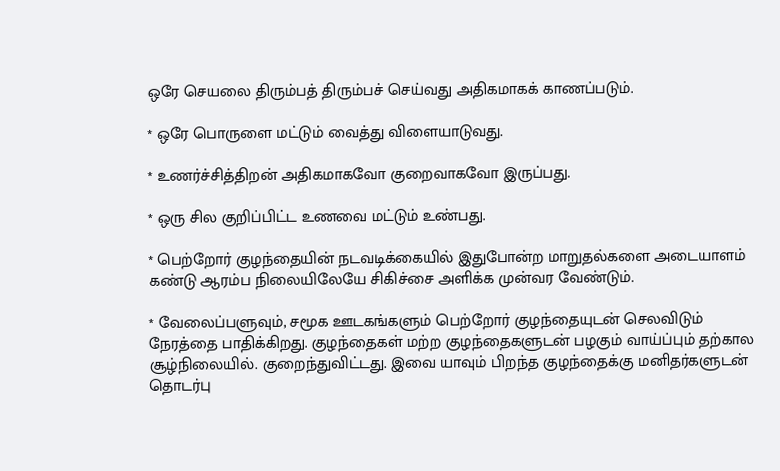ஒரே செயலை திரும்பத் திரும்பச் செய்வது அதிகமாகக் காணப்படும்.

* ஒரே பொருளை மட்டும் வைத்து விளையாடுவது.

* உணர்ச்சித்திறன் அதிகமாகவோ குறைவாகவோ இருப்பது.

* ஒரு சில குறிப்பிட்ட உணவை மட்டும் உண்பது.

* பெற்றோர் குழந்தையின் நடவடிக்கையில் இதுபோன்ற மாறுதல்களை அடையாளம் கண்டு ஆரம்ப நிலையிலேயே சிகிச்சை அளிக்க முன்வர வேண்டும்.

* வேலைப்பளுவும், சமூக ஊடகங்களும் பெற்றோர் குழந்தையுடன் செலவிடும் நேரத்தை பாதிக்கிறது. குழந்தைகள் மற்ற குழந்தைகளுடன் பழகும் வாய்ப்பும் தற்கால சூழ்நிலையில். குறைந்துவிட்டது. இவை யாவும் பிறந்த குழந்தைக்கு மனிதர்களுடன் தொடர்பு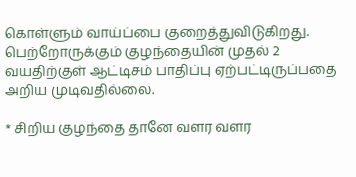கொள்ளும் வாய்ப்பை குறைத்துவிடுகிறது. பெற்றோருக்கும் குழந்தையின் முதல் 2 வயதிற்குள் ஆட்டிசம் பாதிப்பு ஏற்பட்டிருப்பதை அறிய முடிவதில்லை.

* சிறிய குழந்தை தானே வளர வளர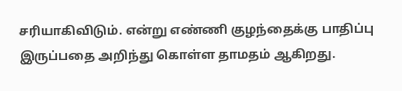சரியாகிவிடும். என்று எண்ணி குழந்தைக்கு பாதிப்பு இருப்பதை அறிந்து கொள்ள தாமதம் ஆகிறது.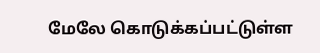மேலே கொடுக்கப்பட்டுள்ள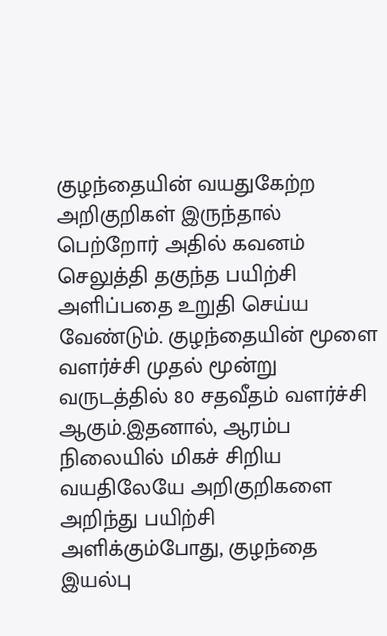குழந்தையின் வயதுகேற்ற அறிகுறிகள் இருந்தால் பெற்றோர் அதில் கவனம் செலுத்தி தகுந்த பயிற்சி அளிப்பதை உறுதி செய்ய வேண்டும். குழந்தையின் மூளை வளர்ச்சி முதல் மூன்று வருடத்தில் 80 சதவீதம் வளர்ச்சி ஆகும்.இதனால், ஆரம்ப நிலையில் மிகச் சிறிய வயதிலேயே அறிகுறிகளை அறிந்து பயிற்சி அளிக்கும்போது, குழந்தை இயல்பு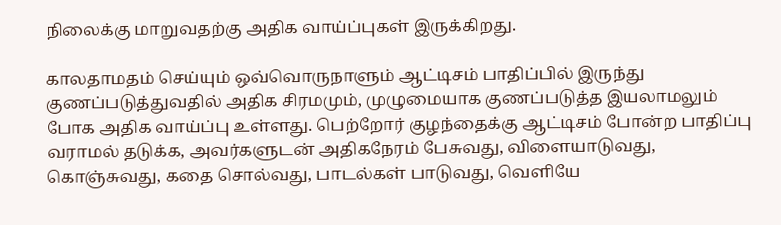நிலைக்கு மாறுவதற்கு அதிக வாய்ப்புகள் இருக்கிறது.

காலதாமதம் செய்யும் ஒவ்வொருநாளும் ஆட்டிசம் பாதிப்பில் இருந்து குணப்படுத்துவதில் அதிக சிரமமும், முழுமையாக குணப்படுத்த இயலாமலும் போக அதிக வாய்ப்பு உள்ளது. பெற்றோர் குழந்தைக்கு ஆட்டிசம் போன்ற பாதிப்பு வராமல் தடுக்க, அவர்களுடன் அதிகநேரம் பேசுவது, விளையாடுவது, கொஞ்சுவது, கதை சொல்வது, பாடல்கள் பாடுவது, வெளியே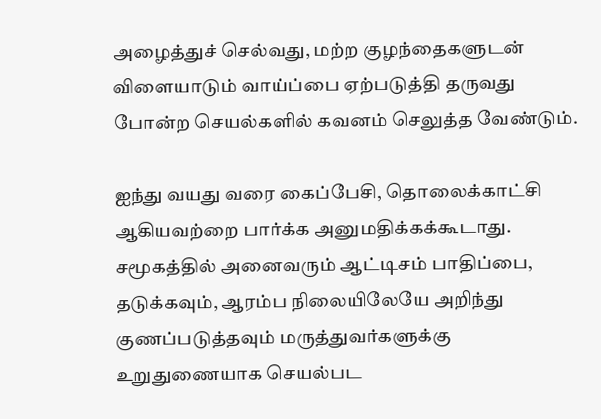அழைத்துச் செல்வது, மற்ற குழந்தைகளுடன் விளையாடும் வாய்ப்பை ஏற்படுத்தி தருவது போன்ற செயல்களில் கவனம் செலுத்த வேண்டும்.

ஐந்து வயது வரை கைப்பேசி, தொலைக்காட்சி ஆகியவற்றை பார்க்க அனுமதிக்கக்கூடாது. சமூகத்தில் அனைவரும் ஆட்டிசம் பாதிப்பை, தடுக்கவும், ஆரம்ப நிலையிலேயே அறிந்து குணப்படுத்தவும் மருத்துவர்களுக்கு உறுதுணையாக செயல்பட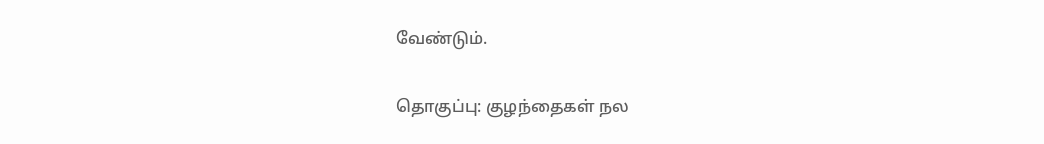வேண்டும்.

தொகுப்பு: குழந்தைகள் நல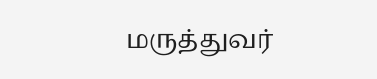மருத்துவர்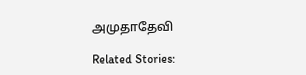அமுதாதேவி

Related Stories: